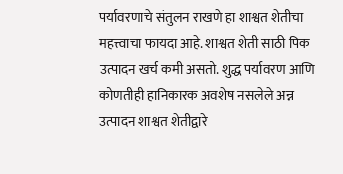पर्यावरणाचे संतुलन राखणे हा शाश्वत शेतीचा महत्त्वाचा फायदा आहे. शाश्वत शेती साठी पिक उत्पादन खर्च कमी असतो. शुद्ध पर्यावरण आणि कोणतीही हानिकारक अवशेष नसलेले अन्न उत्पादन शाश्वत शेतीद्वारे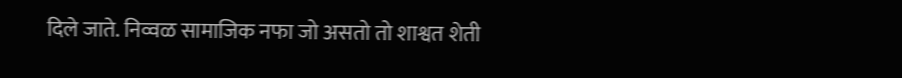दिले जाते. निव्वळ सामाजिक नफा जो असतो तो शाश्वत शेती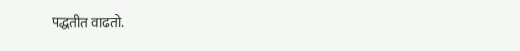पद्धतीत वाढतो.